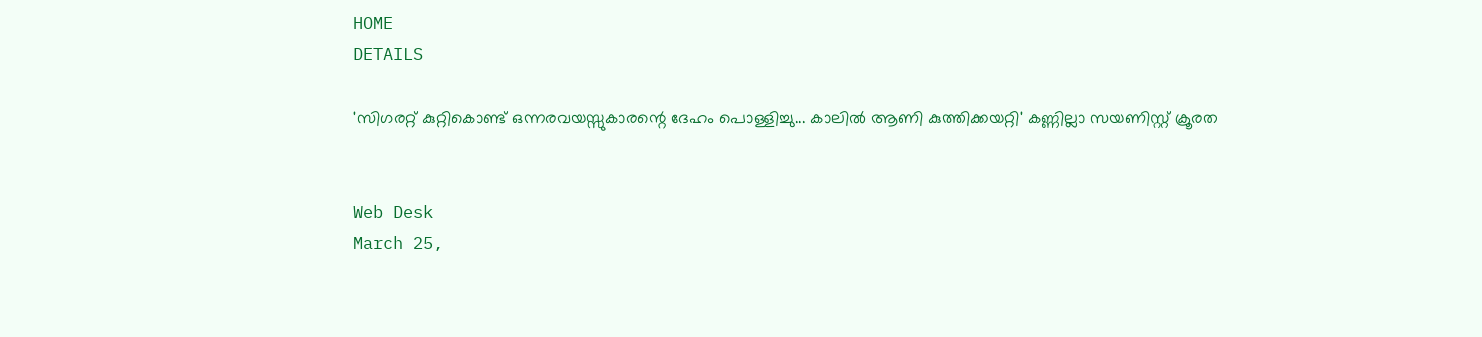HOME
DETAILS

'സിഗരറ്റ് കുറ്റികൊണ്ട് ഒന്നരവയസ്സുകാരന്റെ ദേഹം പൊള്ളിച്ചു... കാലില്‍ ആണി കുത്തിക്കയറ്റി' കണ്ണില്ലാ സയണിസ്റ്റ് ക്രൂരത


Web Desk
March 25,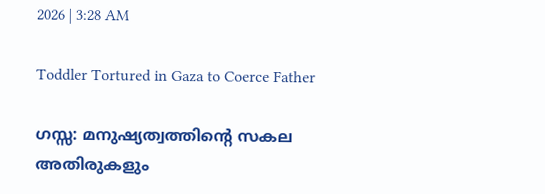2026 | 3:28 AM

Toddler Tortured in Gaza to Coerce Father

ഗസ്സ: മനുഷ്യത്വത്തിന്റെ സകല അതിരുകളും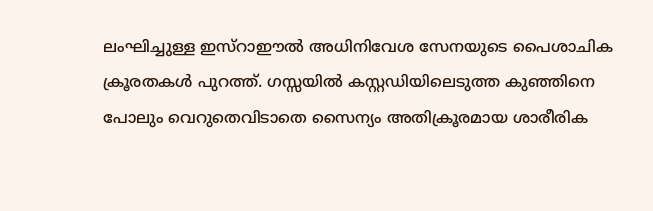ലംഘിച്ചുള്ള ഇസ്റാഈല്‍ അധിനിവേശ സേനയുടെ പൈശാചിക ക്രൂരതകള്‍ പുറത്ത്. ഗസ്സയില്‍ കസ്റ്റഡിയിലെടുത്ത കുഞ്ഞിനെ പോലും വെറുതെവിടാതെ സൈന്യം അതിക്രൂരമായ ശാരീരിക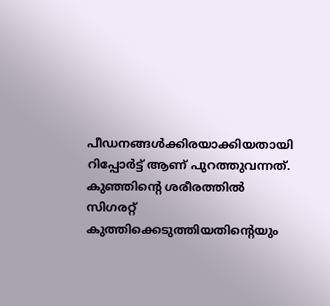പീഡനങ്ങള്‍ക്കിരയാക്കിയതായി റിപ്പോര്‍ട്ട് ആണ് പുറത്തുവന്നത്. കുഞ്ഞിന്റെ ശരീരത്തില്‍ സിഗരറ്റ് കുത്തിക്കെടുത്തിയതിന്റെയും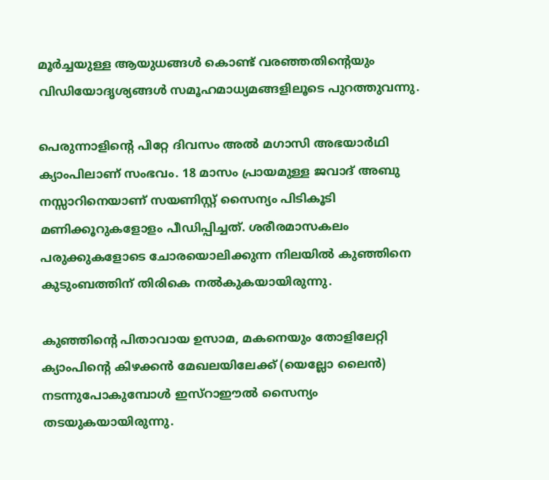മൂര്‍ച്ചയുള്ള ആയുധങ്ങള്‍ കൊണ്ട് വരഞ്ഞതിന്റെയും വിഡിയോദൃശ്യങ്ങള്‍ സമൂഹമാധ്യമങ്ങളിലൂടെ പുറത്തുവന്നു.

പെരുന്നാളിന്റെ പിറ്റേ ദിവസം അല്‍ മഗാസി അഭയാര്‍ഥി ക്യാംപിലാണ് സംഭവം. 18 മാസം പ്രായമുള്ള ജവാദ് അബു നസ്സാറിനെയാണ് സയണിസ്റ്റ് സൈന്യം പിടികൂടി മണിക്കൂറുകളോളം പീഡിപ്പിച്ചത്. ശരീരമാസകലം പരുക്കുകളോടെ ചോരയൊലിക്കുന്ന നിലയില്‍ കുഞ്ഞിനെ കുടുംബത്തിന് തിരികെ നല്‍കുകയായിരുന്നു.

കുഞ്ഞിന്റെ പിതാവായ ഉസാമ, മകനെയും തോളിലേറ്റി ക്യാംപിന്റെ കിഴക്കന്‍ മേഖലയിലേക്ക് (യെല്ലോ ലൈന്‍) നടന്നുപോകുമ്പോള്‍ ഇസ്റാഈല്‍ സൈന്യം തടയുകയായിരുന്നു.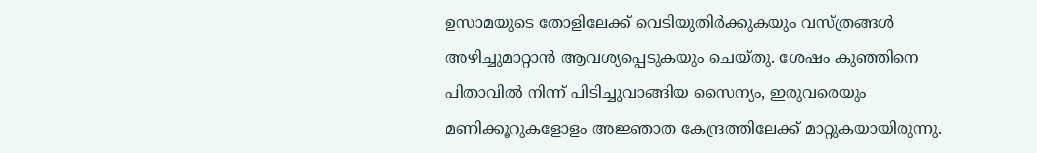ഉസാമയുടെ തോളിലേക്ക് വെടിയുതിര്‍ക്കുകയും വസ്ത്രങ്ങള്‍ അഴിച്ചുമാറ്റാന്‍ ആവശ്യപ്പെടുകയും ചെയ്തു. ശേഷം കുഞ്ഞിനെ പിതാവില്‍ നിന്ന് പിടിച്ചുവാങ്ങിയ സൈന്യം, ഇരുവരെയും മണിക്കൂറുകളോളം അജ്ഞാത കേന്ദ്രത്തിലേക്ക് മാറ്റുകയായിരുന്നു.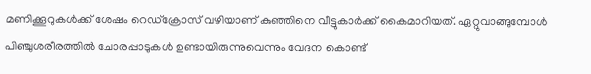മണിക്കൂറുകള്‍ക്ക് ശേഷം റെഡ്ക്രോസ് വഴിയാണ് കുഞ്ഞിനെ വീട്ടുകാര്‍ക്ക് കൈമാറിയത്. ഏറ്റുവാങ്ങുമ്പോള്‍ പിഞ്ചുശരീരത്തില്‍ ചോരപ്പാടുകള്‍ ഉണ്ടായിരുന്നുവെന്നും വേദന കൊണ്ട്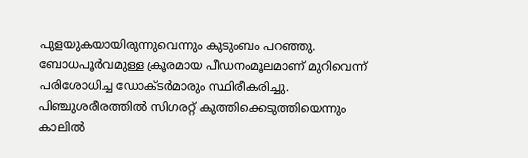പുളയുകയായിരുന്നുവെന്നും കുടുംബം പറഞ്ഞു. ബോധപൂര്‍വമുള്ള ക്രൂരമായ പീഡനംമൂലമാണ് മുറിവെന്ന് പരിശോധിച്ച ഡോക്ടര്‍മാരും സ്ഥിരീകരിച്ചു.
പിഞ്ചുശരീരത്തില്‍ സിഗരറ്റ് കുത്തിക്കെടുത്തിയെന്നും കാലില്‍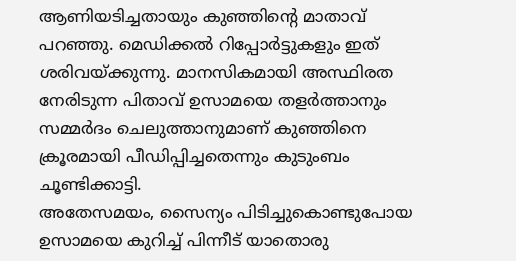ആണിയടിച്ചതായും കുഞ്ഞിന്റെ മാതാവ് പറഞ്ഞു. മെഡിക്കല്‍ റിപ്പോര്‍ട്ടുകളും ഇത് ശരിവയ്ക്കുന്നു. മാനസികമായി അസ്ഥിരത നേരിടുന്ന പിതാവ് ഉസാമയെ തളര്‍ത്താനും സമ്മര്‍ദം ചെലുത്താനുമാണ് കുഞ്ഞിനെ ക്രൂരമായി പീഡിപ്പിച്ചതെന്നും കുടുംബം ചൂണ്ടിക്കാട്ടി.
അതേസമയം, സൈന്യം പിടിച്ചുകൊണ്ടുപോയ ഉസാമയെ കുറിച്ച് പിന്നീട് യാതൊരു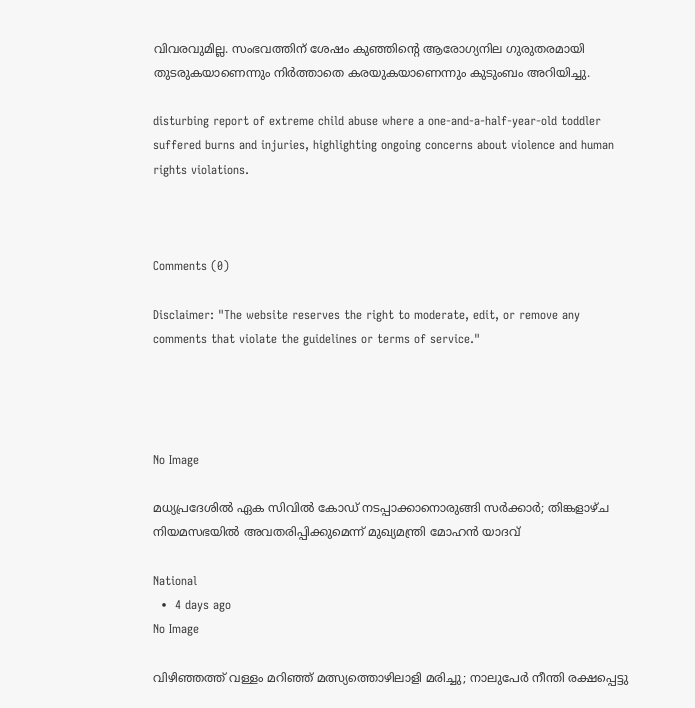വിവരവുമില്ല. സംഭവത്തിന് ശേഷം കുഞ്ഞിന്റെ ആരോഗ്യനില ഗുരുതരമായി തുടരുകയാണെന്നും നിര്‍ത്താതെ കരയുകയാണെന്നും കുടുംബം അറിയിച്ചു.

disturbing report of extreme child abuse where a one-and-a-half-year-old toddler suffered burns and injuries, highlighting ongoing concerns about violence and human rights violations.



Comments (0)

Disclaimer: "The website reserves the right to moderate, edit, or remove any comments that violate the guidelines or terms of service."




No Image

മധ്യപ്രദേശിൽ ഏക സിവിൽ കോഡ് നടപ്പാക്കാനൊരുങ്ങി സർക്കാർ; തിങ്കളാഴ്ച നിയമസഭയിൽ അവതരിപ്പിക്കുമെന്ന് മുഖ്യമന്ത്രി മോഹൻ യാദവ്

National
  •  4 days ago
No Image

വിഴിഞ്ഞത്ത് വള്ളം മറിഞ്ഞ് മത്സ്യത്തൊഴിലാളി മരിച്ചു; നാലുപേർ നീന്തി രക്ഷപ്പെട്ടു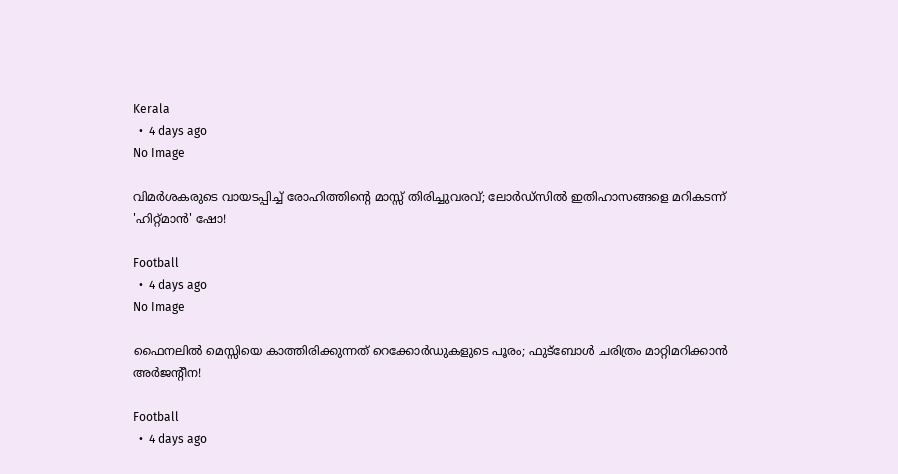Kerala
  •  4 days ago
No Image

വിമർശകരുടെ വായടപ്പിച്ച് രോഹിത്തിന്റെ മാസ്സ് തിരിച്ചുവരവ്; ലോർഡ്സിൽ ഇതിഹാസങ്ങളെ മറികടന്ന് 'ഹിറ്റ്മാൻ' ഷോ!

Football
  •  4 days ago
No Image

ഫൈനലിൽ മെസ്സിയെ കാത്തിരിക്കുന്നത് റെക്കോർഡുകളുടെ പൂരം; ഫുട്ബോൾ ചരിത്രം മാറ്റിമറിക്കാൻ അർജന്റീന!

Football
  •  4 days ago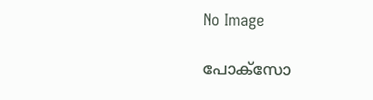No Image

പോക്സോ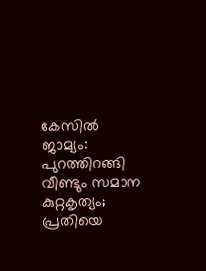കേസിൽ ജാമ്യം: പുറത്തിറങ്ങി വീണ്ടും സമാന കുറ്റകൃത്യം; പ്രതിയെ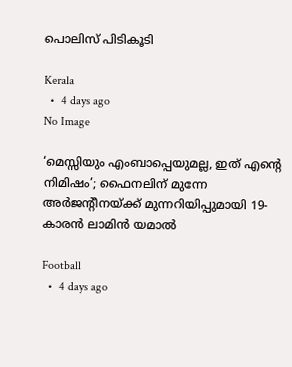പൊലിസ് പിടികൂടി

Kerala
  •  4 days ago
No Image

‘മെസ്സിയും എംബാപ്പെയുമല്ല, ഇത് എന്റെ നിമിഷം’; ഫൈനലിന് മുന്നേ അർജന്റീനയ്ക്ക് മുന്നറിയിപ്പുമായി 19-കാരൻ ലാമിൻ യമാൽ

Football
  •  4 days ago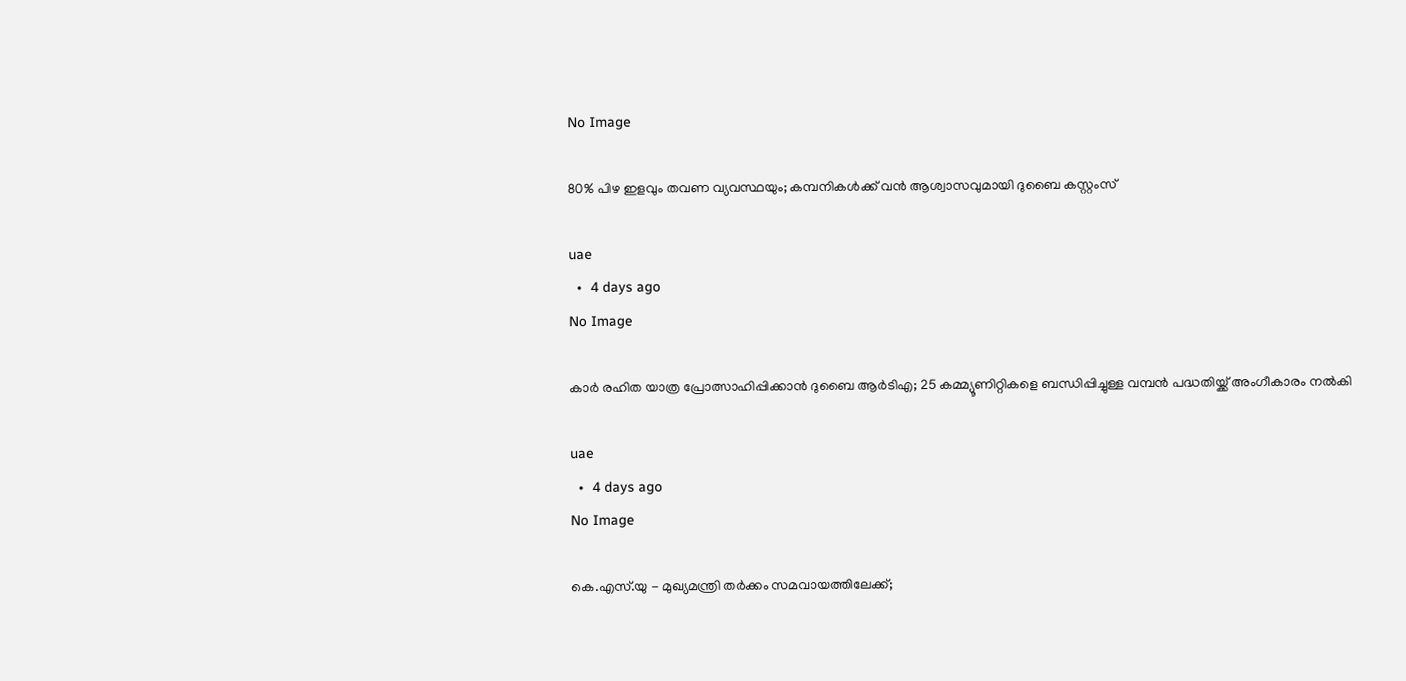No Image

80% പിഴ ഇളവും തവണ വ്യവസ്ഥയും; കമ്പനികൾക്ക് വൻ ആശ്വാസവുമായി ദുബൈ കസ്റ്റംസ്

uae
  •  4 days ago
No Image

കാർ രഹിത യാത്ര പ്രോത്സാഹിപ്പിക്കാൻ ദുബൈ ആർടിഎ; 25 കമ്മ്യൂണിറ്റികളെ ബന്ധിപ്പിച്ചുള്ള വമ്പൻ പദ്ധതിയ്ക്ക് അംഗീകാരം നൽകി

uae
  •  4 days ago
No Image

കെ.എസ്.യു - മുഖ്യമന്ത്രി തർക്കം സമവായത്തിലേക്ക്;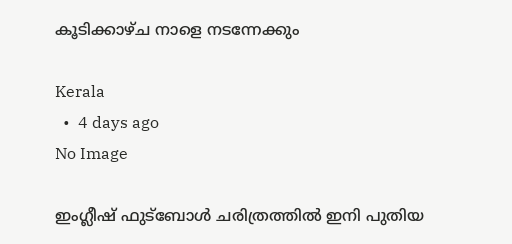കൂടിക്കാഴ്ച നാളെ നടന്നേക്കും

Kerala
  •  4 days ago
No Image

ഇംഗ്ലീഷ് ഫുട്ബോൾ ചരിത്രത്തിൽ ഇനി പുതിയ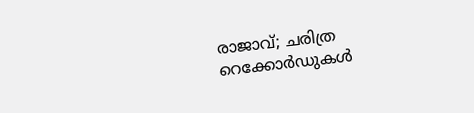രാജാവ്; ചരിത്ര റെക്കോർഡുകൾ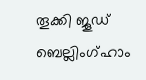തൂക്കി ജൂഡ് ബെല്ലിംഗ്ഹാം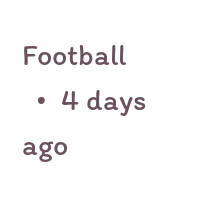Football
  •  4 days ago